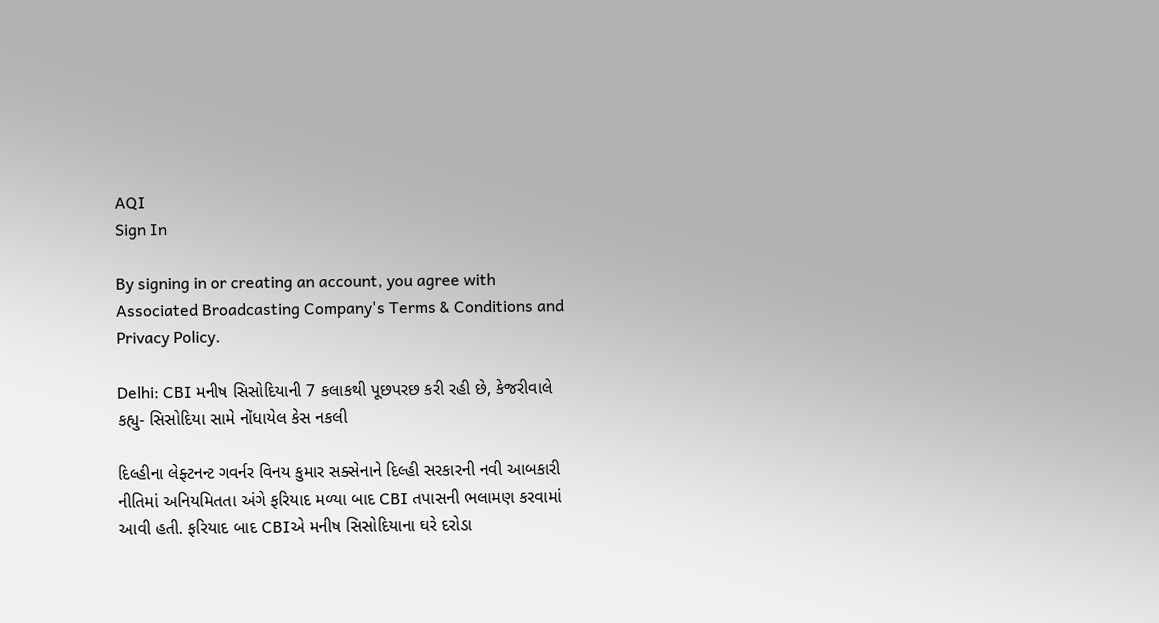AQI
Sign In

By signing in or creating an account, you agree with Associated Broadcasting Company's Terms & Conditions and Privacy Policy.

Delhi: CBI મનીષ સિસોદિયાની 7 કલાકથી પૂછપરછ કરી રહી છે, કેજરીવાલે કહ્યુ- સિસોદિયા સામે નોંધાયેલ કેસ નકલી

દિલ્હીના લેફ્ટનન્ટ ગવર્નર વિનય કુમાર સક્સેનાને દિલ્હી સરકારની નવી આબકારી નીતિમાં અનિયમિતતા અંગે ફરિયાદ મળ્યા બાદ CBI તપાસની ભલામણ કરવામાં આવી હતી. ફરિયાદ બાદ CBIએ મનીષ સિસોદિયાના ઘરે દરોડા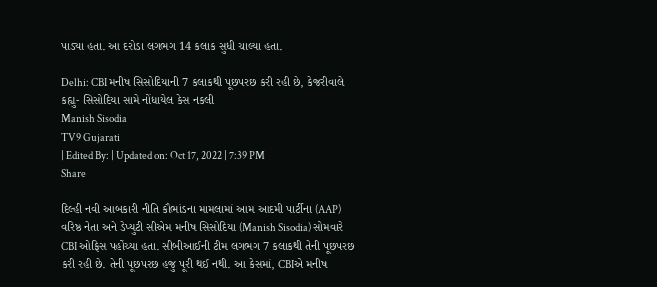પાડ્યા હતા. આ દરોડા લગભગ 14 કલાક સુધી ચાલ્યા હતા.

Delhi: CBI મનીષ સિસોદિયાની 7 કલાકથી પૂછપરછ કરી રહી છે, કેજરીવાલે કહ્યુ- સિસોદિયા સામે નોંધાયેલ કેસ નકલી
Manish Sisodia
TV9 Gujarati
| Edited By: | Updated on: Oct 17, 2022 | 7:39 PM
Share

દિલ્હી નવી આબકારી નીતિ કૌભાંડના મામલામાં આમ આદમી પાર્ટીના (AAP) વરિષ્ઠ નેતા અને ડેપ્યુટી સીએમ મનીષ સિસોદિયા (Manish Sisodia) સોમવારે CBI ઓફિસ પહોંચ્યા હતા. સીબીઆઈની ટીમ લગભગ 7 કલાકથી તેની પૂછપરછ કરી રહી છે. તેની પૂછપરછ હજુ પૂરી થઈ નથી. આ કેસમાં, CBIએ મનીષ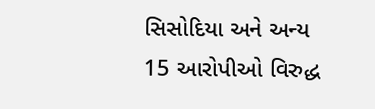સિસોદિયા અને અન્ય 15 આરોપીઓ વિરુદ્ધ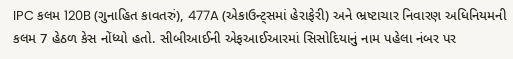IPC કલમ 120B (ગુનાહિત કાવતરું), 477A (એકાઉન્ટ્સમાં હેરાફેરી) અને ભ્રષ્ટાચાર નિવારણ અધિનિયમની કલમ 7 હેઠળ કેસ નોંધ્યો હતો. સીબીઆઈની એફઆઈઆરમાં સિસોદિયાનું નામ પહેલા નંબર પર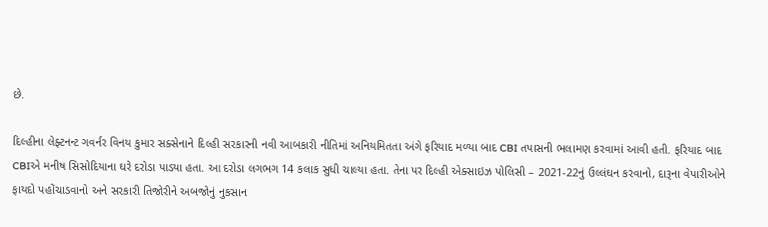છે.

દિલ્હીના લેફ્ટનન્ટ ગવર્નર વિનય કુમાર સક્સેનાને દિલ્હી સરકારની નવી આબકારી નીતિમાં અનિયમિતતા અંગે ફરિયાદ મળ્યા બાદ CBI તપાસની ભલામણ કરવામાં આવી હતી. ફરિયાદ બાદ CBIએ મનીષ સિસોદિયાના ઘરે દરોડા પાડ્યા હતા. આ દરોડા લગભગ 14 કલાક સુધી ચાલ્યા હતા. તેના પર દિલ્હી એક્સાઇઝ પોલિસી – 2021-22નું ઉલ્લંઘન કરવાનો, દારૂના વેપારીઓને ફાયદો પહોંચાડવાનો અને સરકારી તિજોરીને અબજોનું નુકસાન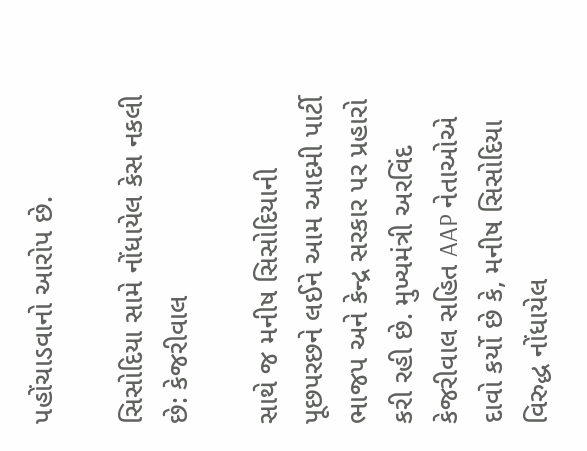પહોંચાડવાનો આરોપ છે.

સિસોદિયા સામે નોંધાયેલ કેસ નકલી છે: કેજરીવાલ

સાથે જ મનીષ સિસોદિયાની પૂછપરછને લઈને આમ આદમી પાર્ટી ભાજપ અને કેન્દ્ર સરકાર પર પ્રહારો કરી રહી છે. મુખ્યમંત્રી અરવિંદ કેજરીવાલ સહિત AAP નેતાઓએ દાવો કર્યો છે કે, મનીષ સિસોદિયા વિરુદ્ધ નોંધાયેલ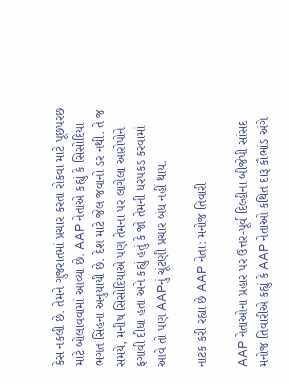કેસ નકલી છે. તેમને ગુજરાતમાં પ્રચાર કરતા રોકવા માટે પૂછપરછ માટે બોલાવવામાં આવ્યા છે. AAP નેતાએ કહ્યું કે સિસોદિયા ભગત સિંહના અનુયાયી છે. દેશ માટે જેલ જવાનો ડર નથી. તે જ સમયે, મનીષ સિસોદિયાએ પણ તેમના પર લાગેલા આરોપોને ફગાવી દીધા હતા અને કહ્યું હતું કે જો તેમની ધરપકડ કરવામાં આવે તો પણ AAPનું ચૂંટણી પ્રચાર બંધ નહીં થાય.

નાટક કરી રહ્યા છે AAP નેતા: મનોજ તિવારી

AAP નેતાઓના પ્રહાર પર ઉત્તર-પૂર્વ દિલ્હીના બીજેપી સાંસદ મનોજ તિવારીએ કહ્યું કે AAP નેતાઓ કથિત દારૂ કૌભાંડ અંગે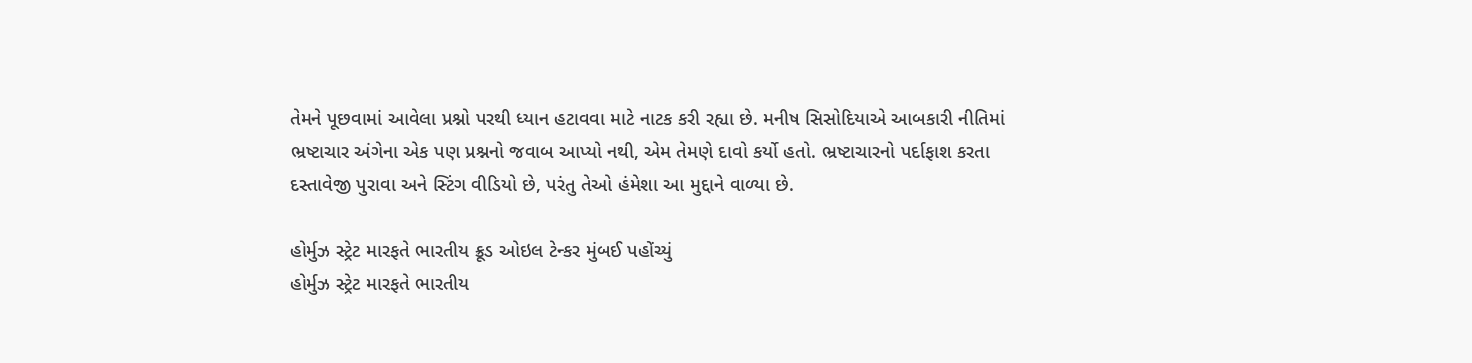તેમને પૂછવામાં આવેલા પ્રશ્નો પરથી ધ્યાન હટાવવા માટે નાટક કરી રહ્યા છે. મનીષ સિસોદિયાએ આબકારી નીતિમાં ભ્રષ્ટાચાર અંગેના એક પણ પ્રશ્નનો જવાબ આપ્યો નથી, એમ તેમણે દાવો કર્યો હતો. ભ્રષ્ટાચારનો પર્દાફાશ કરતા દસ્તાવેજી પુરાવા અને સ્ટિંગ વીડિયો છે, પરંતુ તેઓ હંમેશા આ મુદ્દાને વાળ્યા છે.

હોર્મુઝ સ્ટ્રેટ મારફતે ભારતીય ક્રૂડ ઓઇલ ટેન્કર મુંબઈ પહોંચ્યું
હોર્મુઝ સ્ટ્રેટ મારફતે ભારતીય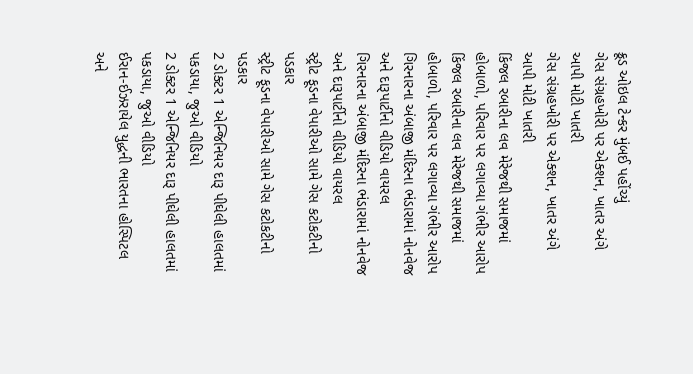ક્રૂડ ઓઇલ ટેન્કર મુંબઈ પહોંચ્યું
ગેસ સંગ્રહખોરી પર એક્શન, ખાતર અંગે આપી મોટી ખાતરી
ગેસ સંગ્રહખોરી પર એક્શન, ખાતર અંગે આપી મોટી ખાતરી
કિંજલ રબારીના લવ મેરેજથી સમાજમાં હોબાળો, પરિવાર પર લગાવ્યા ગંભીર આરોપ
કિંજલ રબારીના લવ મેરેજથી સમાજમાં હોબાળો, પરિવાર પર લગાવ્યા ગંભીર આરોપ
ગિરનારના અંબાજી મંદિરના ભંડારામાં નોનવેજ અને દારૂપાર્ટીનો વીડિયો વાયરલ
ગિરનારના અંબાજી મંદિરના ભંડારામાં નોનવેજ અને દારૂપાર્ટીનો વીડિયો વાયરલ
સ્ટ્રીટ ફૂડના વેપારીઓ સામે ગેસ કટોકટીનો પડકાર
સ્ટ્રીટ ફૂડના વેપારીઓ સામે ગેસ કટોકટીનો પડકાર
2 ડોક્ટર 1 એન્જિનિયર દારૂ પીઘેલી હાલતમાં પકડાયા, જુઓ વીડિયો
2 ડોક્ટર 1 એન્જિનિયર દારૂ પીઘેલી હાલતમાં પકડાયા, જુઓ વીડિયો
ઈરાન-ઈઝરાયેલ યુદ્ધની ભારતના હોસ્પિટલ અને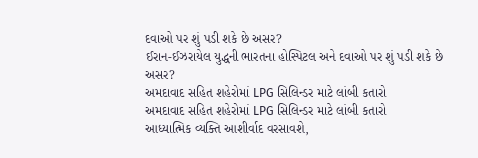દવાઓ પર શું પડી શકે છે અસર?
ઈરાન-ઈઝરાયેલ યુદ્ધની ભારતના હોસ્પિટલ અને દવાઓ પર શું પડી શકે છે અસર?
અમદાવાદ સહિત શહેરોમાં LPG સિલિન્ડર માટે લાંબી કતારો
અમદાવાદ સહિત શહેરોમાં LPG સિલિન્ડર માટે લાંબી કતારો
આધ્યાત્મિક વ્યક્તિ આશીર્વાદ વરસાવશે,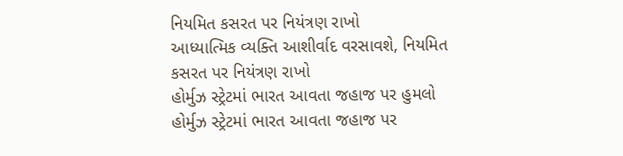નિયમિત કસરત પર નિયંત્રણ રાખો
આધ્યાત્મિક વ્યક્તિ આશીર્વાદ વરસાવશે, નિયમિત કસરત પર નિયંત્રણ રાખો
હોર્મુઝ સ્ટ્રેટમાં ભારત આવતા જહાજ પર હુમલો
હોર્મુઝ સ્ટ્રેટમાં ભારત આવતા જહાજ પર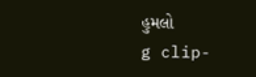હુમલો
g clip-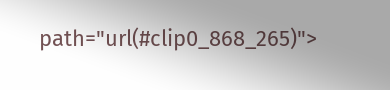path="url(#clip0_868_265)">